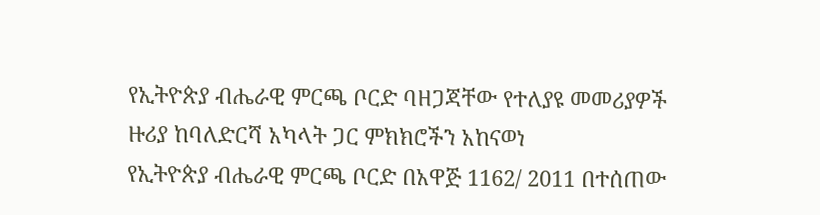የኢትዮጵያ ብሔራዊ ምርጫ ቦርድ ባዘጋጃቸው የተለያዩ መመሪያዎች ዙሪያ ከባለድርሻ አካላት ጋር ምክክሮችን አከናወነ
የኢትዮጵያ ብሔራዊ ምርጫ ቦርድ በአዋጅ 1162/ 2011 በተሰጠው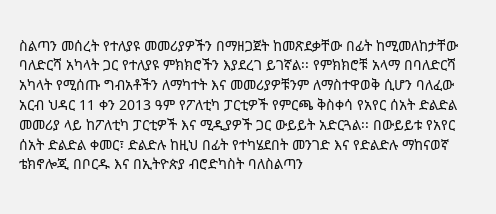ስልጣን መሰረት የተለያዩ መመሪያዎችን በማዘጋጀት ከመጽደቃቸው በፊት ከሚመለከታቸው ባለድርሻ አካላት ጋር የተለያዩ ምክክሮችን እያደረገ ይገኛል፡፡ የምክክሮቹ አላማ በባለድርሻ አካላት የሚሰጡ ግብአቶችን ለማካተት እና መመሪያዎቹንም ለማስተዋወቅ ሲሆን ባለፈው አርብ ህዳር 11 ቀን 2013 ዓም የፖለቲካ ፓርቲዎች የምርጫ ቅስቀሳ የአየር ሰአት ድልድል መመሪያ ላይ ከፖለቲካ ፓርቲዎች እና ሚዲያዎች ጋር ውይይት አድርጓል፡፡ በውይይቱ የአየር ሰአት ድልድል ቀመር፣ ድልድሉ ከዚህ በፊት የተካሄደበት መንገድ እና የድልድሉ ማከናወኛ ቴክኖሎጂ በቦርዱ እና በኢትዮጵያ ብሮድካስት ባለስልጣን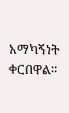አማካኝነት ቀርበዋል።